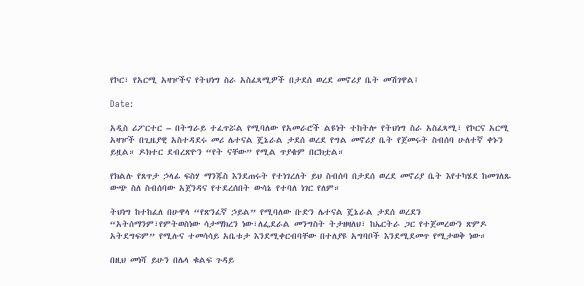የኮር፣ የአርሚ አዛዦችና የትህነግ ስራ አስፈጻሚዎች በታደሰ ወረደ መኖሪያ ቤት መሽገዋል፤

Date:

አዲስ ሪፖርተር – በትግራይ ተፈጥሯል የሚባለው የአመራሮች ልዩነት ተከትሎ የትህነግ ስራ አስፈጻሚ፣ የኮርና አርሚ አዛዦች በጊዜያዊ አስተዳደሩ መሪ ሌተናል ጄኔራል ታደሰ ወረደ የግል መኖሪያ ቤት የጀመሩት ስብሰባ ሁለተኛ ቀኑን ይዟል። ዶክተር ደብረጽዮን “የት ናቸው” የሚል ጥያቄም በርክቷል።

የክልሉ የጸጥታ ኃላፊ ፍስሃ ማንጁስ እንደጠሩት የተነገረለት ይህ ስብሰባ በታደሰ ወረደ መኖሪያ ቤት እየተካሄደ ከመገለጹ ውጭ ስለ ስብሰባው አጀንዳና የተደረሰበት ውሳኔ የተባለ ነገር የለም።

ትህነግ ከተከፈለ በሁዋላ “የጽንፈኛ ኃይል” የሚባለው ቡድን ሌተናል ጄኔራል ታደሰ ወረደን “አትሰማንም፣የምትወስነው ሳታማክረን ነው፣ለፌደራል መንግስት ትታዘዛለህ፣ ከኤርትራ ጋር የተጀመረውን ጽምዶ አትደግፍም” የሚሉና ተመሳሳይ አቤቱታ እንደሚቀርብባቸው በተለያዩ አግባቦች እንደሚደመጥ የሚታወቅ ነው።

በዚህ መነሻ ይሁን በሌላ ቁልፍ ጉዳይ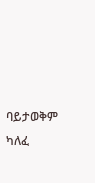ባይታወቅም ካለፈ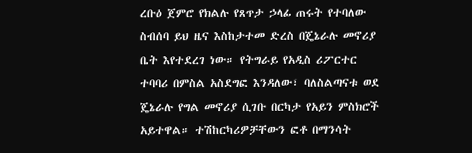ረቡዕ ጀምሮ የክልሉ የጸጥታ ኃላፊ ጠሩት የተባለው ስብሰባ ይህ ዜና እስከታተመ ድረስ በጄኔራሉ መኖሪያ ቤት እየተደረገ ነው። የትግራይ የአዲስ ሪፖርተር ተባባሪ በምስል አስደግፎ እንዳለው፣ ባለስልጣናቱ ወደ ጄኔራሉ የግል መኖሪያ ሲገቡ በርካታ የአይን ምስክሮች አይተዋል። ተሽከርካሪዎቻቸውን ፎቶ በማንሳት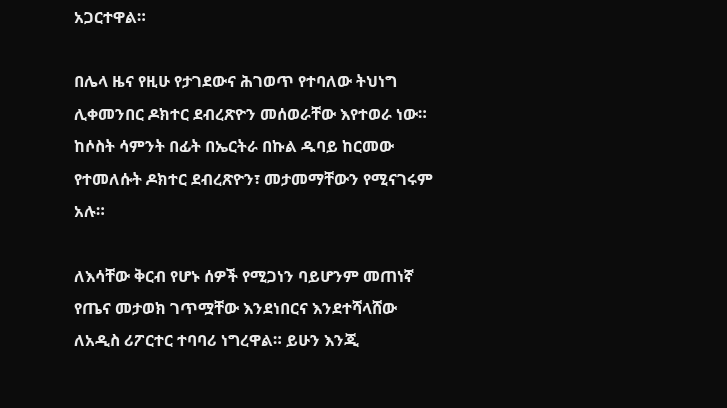አጋርተዋል።

በሌላ ዜና የዚሁ የታገደውና ሕገወጥ የተባለው ትህነግ ሊቀመንበር ዶክተር ደብረጽዮን መሰወራቸው እየተወራ ነው። ከሶስት ሳምንት በፊት በኤርትራ በኩል ዱባይ ከርመው የተመለሱት ዶክተር ደብረጽዮን፣ መታመማቸውን የሚናገሩም አሉ።

ለእሳቸው ቅርብ የሆኑ ሰዎች የሚጋነን ባይሆንም መጠነኛ የጤና መታወክ ገጥሟቸው እንደነበርና እንደተሻላሸው ለአዲስ ሪፖርተር ተባባሪ ነግረዋል። ይሁን እንጂ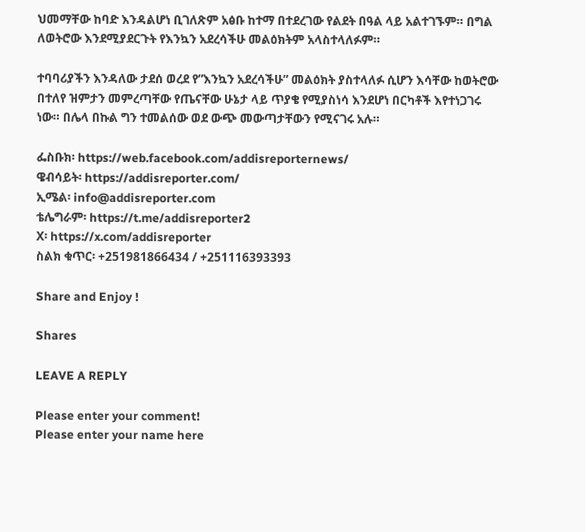ህመማቸው ከባድ እንዳልሆነ ቢገለጽም አፅቡ ከተማ በተደረገው የልደት በዓል ላይ አልተገኙም። በግል ለወትሮው እንደሚያደርጉት የእንኳን አደረሳችሁ መልዕክትም አላስተላለፉም።

ተባባሪያችን እንዳለው ታደሰ ወረደ የ”እንኳን አደረሳችሁ” መልዕክት ያስተላለፉ ሲሆን እሳቸው ከወትሮው በተለየ ዝምታን መምረጣቸው የጤናቸው ሁኔታ ላይ ጥያቄ የሚያስነሳ እንደሆነ በርካቶች እየተነጋገሩ ነው። በሌላ በኩል ግን ተመልሰው ወደ ውጭ መውጣታቸውን የሚናገሩ አሉ።

ፌስቡክ፡ https://web.facebook.com/addisreporternews/
ዌብሳይት፡ https://addisreporter.com/
ኢሜል፡ info@addisreporter.com
ቴሌግራም፡ https://t.me/addisreporter2
X፡ https://x.com/addisreporter
ስልክ ቁጥር፡ +251981866434 / +251116393393

Share and Enjoy !

Shares

LEAVE A REPLY

Please enter your comment!
Please enter your name here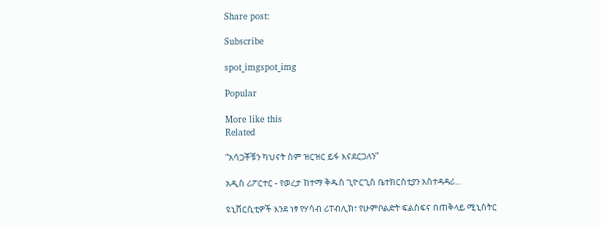Share post:

Subscribe

spot_imgspot_img

Popular

More like this
Related

“አሳጋቾቹን ካህናት ስም ዝርዝር ይፋ እናደርጋለን”

አዲስ ሪፖርተር - የወረታ ከተማ ቅዱስ ጊዮርጊስ ቤተክርስቲያን አስተዳዳሪ...

ዩኒቨርሲቲዎች እንደ ነፃ የሃሳብ ሪፐብሊክ፣ የሁምቦልድት ፍልስፍና በጠቅላይ ሚኒስትር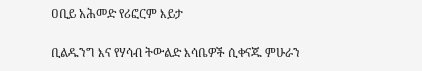ዐቢይ አሕመድ የሪፎርም እይታ

ቢልዱንግ እና የሃሳብ ትውልድ እሳቤዎች ሲቀናጁ ምሁራን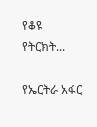የቆዩ የትርክት...

የኤርትራ አፋር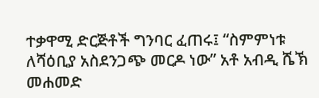ተቃዋሚ ድርጅቶች ግንባር ፈጠሩ፤ “ስምምነቱ ለሻዕቢያ አስደንጋጭ መርዶ ነው” አቶ አብዲ ሼኽ መሐመድ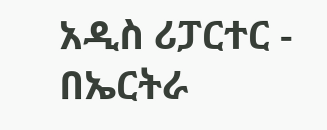አዲስ ሪፓርተር - በኤርትራ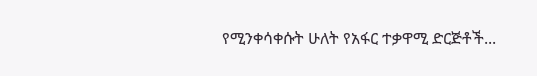የሚንቀሳቀሱት ሁለት የአፋር ተቃዋሚ ድርጅቶች...